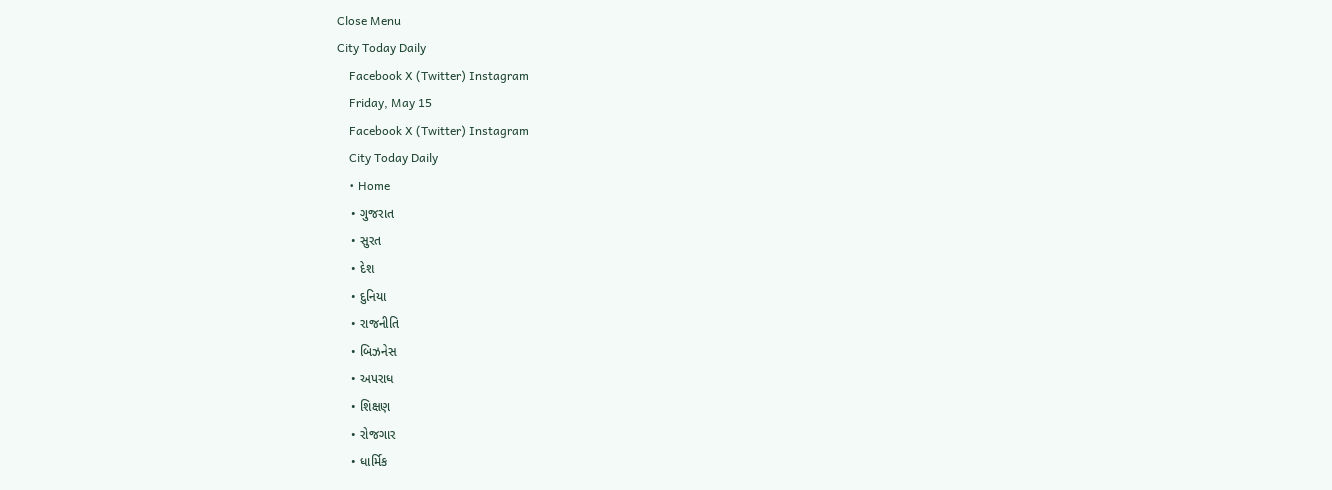Close Menu
City Today Daily
    Facebook X (Twitter) Instagram
    Friday, May 15
    Facebook X (Twitter) Instagram
    City Today Daily
    • Home
    • ગુજરાત
    • સુરત
    • દેશ
    • દુનિયા
    • રાજનીતિ
    • બિઝનેસ
    • અપરાધ
    • શિક્ષણ
    • રોજગાર
    • ધાર્મિક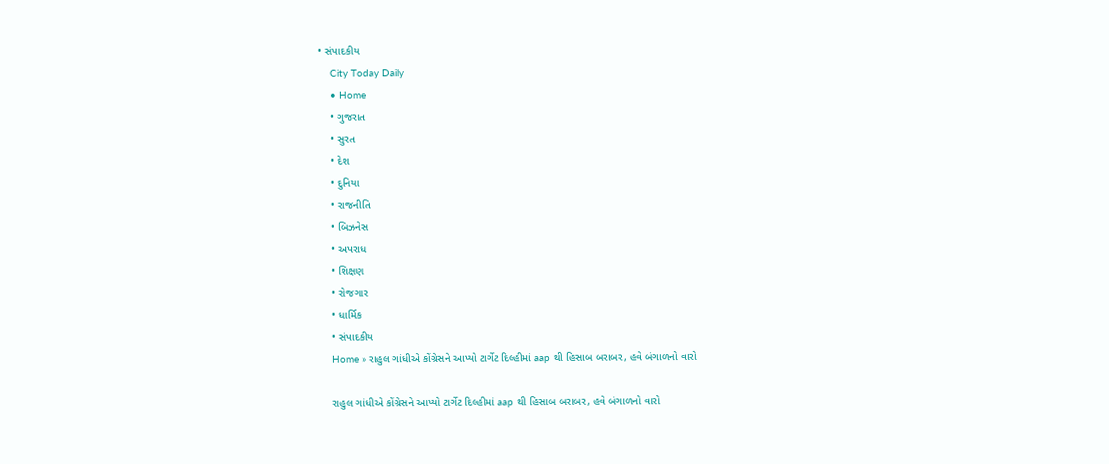• સંપાદકીય
    City Today Daily
    • Home
    • ગુજરાત
    • સુરત
    • દેશ
    • દુનિયા
    • રાજનીતિ
    • બિઝનેસ
    • અપરાધ
    • શિક્ષણ
    • રોજગાર
    • ધાર્મિક
    • સંપાદકીય
    Home » રાહુલ ગાંધીએ કોંગ્રેસને આપ્યો ટાર્ગેટ દિલ્હીમાં aap થી હિસાબ બરાબર, હવે બંગાળનો વારો

    રાહુલ ગાંધીએ કોંગ્રેસને આપ્યો ટાર્ગેટ દિલ્હીમાં aap થી હિસાબ બરાબર, હવે બંગાળનો વારો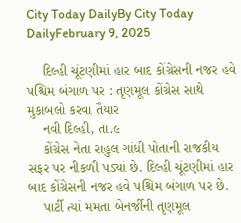City Today DailyBy City Today DailyFebruary 9, 2025

    દિલ્હી ચૂંટણીમાં હાર બાદ કોંગ્રેસની નજર હવે પશ્ચિમ બંગાળ પર : તૃણમૂલ કોંગ્રેસ સાથે મુકાબલો કરવા તૈયાર
    નવી દિલ્હી, તા.૯
    કોંગ્રેસ નેતા રાહુલ ગાંધી પોતાની રાજકીય સફર પર નીકળી પડ્યાં છે. દિલ્હી ચૂંટણીમાં હાર બાદ કોંગ્રેસની નજર હવે પશ્ચિમ બંગાળ પર છે.
    પાર્ટી ત્યાં મમતા બેનર્જીની તૃણમૂલ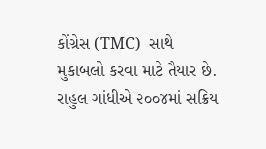કોંગ્રેસ (TMC)  સાથે મુકાબલો કરવા માટે તૈયાર છે. રાહુલ ગાંધીએ ૨૦૦૪માં સક્રિય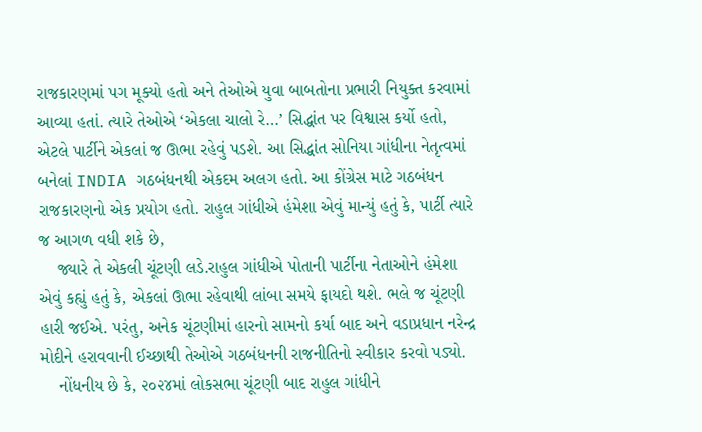રાજકારણમાં પગ મૂક્યો હતો અને તેઓએ યુવા બાબતોના પ્રભારી નિયુક્ત કરવામાં આવ્યા હતાં. ત્યારે તેઓએ ‘એકલા ચાલો રે…’ સિદ્ધાંત પર વિશ્વાસ કર્યો હતો, એટલે પાર્ટીને એકલાં જ ઊભા રહેવું પડશે. આ સિદ્ધાંત સોનિયા ગાંધીના નેતૃત્વમાં બનેલાં INDIA ગઠબંધનથી એકદમ અલગ હતો. આ કોંગ્રેસ માટે ગઠબંધન રાજકારણનો એક પ્રયોગ હતો. રાહુલ ગાંધીએ હંમેશા એવું માન્યું હતું કે, પાર્ટી ત્યારે જ આગળ વધી શકે છે,
    જ્યારે તે એકલી ચૂંટણી લડે.રાહુલ ગાંધીએ પોતાની પાર્ટીના નેતાઓને હંમેશા એવું કહ્યું હતું કે, એકલાં ઊભા રહેવાથી લાંબા સમયે ફાયદો થશે. ભલે જ ચૂંટણી હારી જઈએ. પરંતુ, અનેક ચૂંટણીમાં હારનો સામનો કર્યા બાદ અને વડાપ્રધાન નરેન્દ્ર મોદીને હરાવવાની ઈચ્છાથી તેઓએ ગઠબંધનની રાજનીતિનો સ્વીકાર કરવો પડ્યો.
    નોંધનીય છે કે, ૨૦૨૪માં લોકસભા ચૂંટણી બાદ રાહુલ ગાંધીને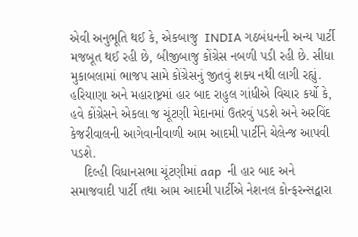એવી અનુભૂતિ થઈ કે, એકબાજુ  INDIA ગઠબંધનની અન્ય પાર્ટી મજબૂત થઈ રહી છે, બીજીબાજુ કોંગ્રેસ નબળી પડી રહી છે. સીધા મુકાબલામાં ભાજપ સામે કોંગ્રેસનું જીતવું શક્ય નથી લાગી રહ્યું. હરિયાણા અને મહારાષ્ટ્રમાં હાર બાદ રાહુલ ગાંધીએ વિચાર કર્યો કે, હવે કોંગ્રેસને એકલા જ ચૂંટણી મેદાનમાં ઉતરવું પડશે અને અરવિંદ કેજરીવાલની આગેવાનીવાળી આમ આદમી પાર્ટીને ચેલેન્જ આપવી પડશે.
    દિલ્હી વિધાનસભા ચૂંટણીમાં aap  ની હાર બાદ અને સમાજવાદી પાર્ટી તથા આમ આદમી પાર્ટીએ નેશનલ કોન્ફરન્સદ્વારા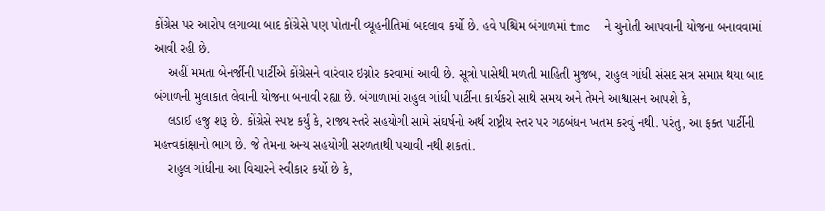કોંગ્રેસ પર આરોપ લગાવ્યા બાદ કોંગ્રેસે પણ પોતાની વ્યૂહનીતિમાં બદલાવ કર્યો છે. હવે પશ્ચિમ બંગાળમાં tmc  ને ચુનોતી આપવાની યોજના બનાવવામાં આવી રહી છે.
    અહીં મમતા બેનર્જીની પાર્ટીએ કોંગ્રેસને વારંવાર ઇગ્નોર કરવામાં આવી છે. સૂત્રો પાસેથી મળતી માહિતી મુજબ, રાહુલ ગાંધી સંસદ સત્ર સમાપ્ત થયા બાદ બંગાળની મુલાકાત લેવાની યોજના બનાવી રહ્યા છે. બંગાળામાં રાહુલ ગાંધી પાર્ટીના કાર્યકરો સાથે સમય અને તેમને આશ્વાસન આપશે કે,
    લડાઈ હજુ શરૂ છે. કોંગ્રેસે સ્પષ્ટ કર્યું કે, રાજ્ય સ્તરે સહયોગી સામે સંઘર્ષનો અર્થ રાષ્ટ્રીય સ્તર પર ગઠબંધન ખતમ કરવું નથી. પરંતુ, આ ફક્ત પાર્ટીની મહત્ત્વકાંક્ષાનો ભાગ છે. જે તેમના અન્ય સહયોગી સરળતાથી પચાવી નથી શકતાં.
    રાહુલ ગાંધીના આ વિચારને સ્વીકાર કર્યો છે કે,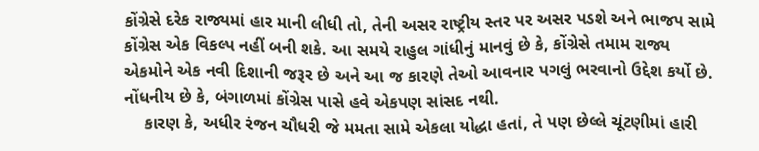કોંગ્રેસે દરેક રાજ્યમાં હાર માની લીધી તો, તેની અસર રાષ્ટ્રીય સ્તર પર અસર પડશે અને ભાજપ સામે કોંગ્રેસ એક વિકલ્પ નહીં બની શકે. આ સમયે રાહુલ ગાંધીનું માનવું છે કે, કોંગ્રેસે તમામ રાજ્ય એકમોને એક નવી દિશાની જરૂર છે અને આ જ કારણે તેઓ આવનાર પગલું ભરવાનો ઉદ્દેશ કર્યો છે. નોંધનીય છે કે, બંગાળમાં કોંગ્રેસ પાસે હવે એકપણ સાંસદ નથી.
    કારણ કે, અધીર રંજન ચૌધરી જે મમતા સામે એકલા યોદ્ધા હતાં, તે પણ છેલ્લે ચૂંટણીમાં હારી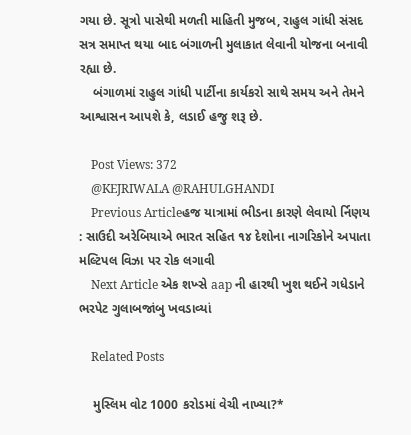ગયા છે. સૂત્રો પાસેથી મળતી માહિતી મુજબ, રાહુલ ગાંધી સંસદ સત્ર સમાપ્ત થયા બાદ બંગાળની મુલાકાત લેવાની યોજના બનાવી રહ્યા છે.
    બંગાળમાં રાહુલ ગાંધી પાર્ટીના કાર્યકરો સાથે સમય અને તેમને આશ્વાસન આપશે કે, લડાઈ હજુ શરૂ છે.

    Post Views: 372
    @KEJRIWALA @RAHULGHANDI
    Previous Articleહજ યાત્રામાં ભીડના કારણે લેવાયો ર્નિણય : સાઉદી અરેબિયાએ ભારત સહિત ૧૪ દેશોના નાગરિકોને અપાતા મલ્ટિપલ વિઝા પર રોક લગાવી
    Next Article એક શખ્સે aap ની હારથી ખુશ થઈને ગધેડાને ભરપેટ ગુલાબજાંબુ ખવડાવ્યાં

    Related Posts

    મુસ્લિમ વોટ 1000 કરોડમાં વેચી નાખ્યા?*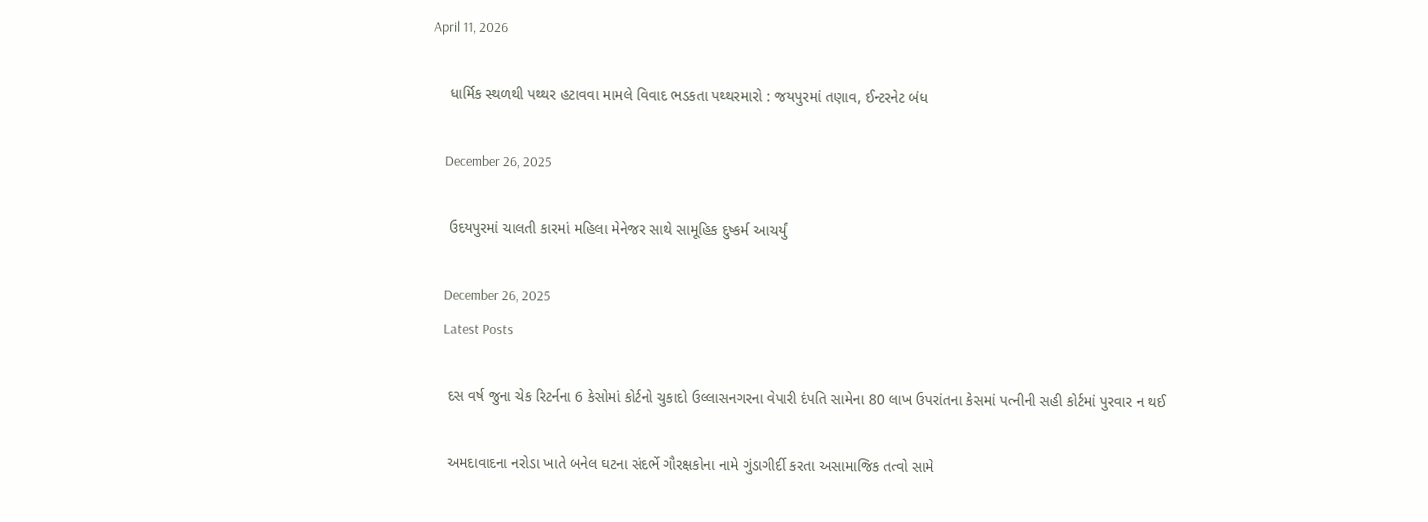April 11, 2026

    ધાર્મિક સ્થળથી પથ્થર હટાવવા મામલે વિવાદ ભડકતા પથ્થરમારો : જયપુરમાં તણાવ, ઈન્ટરનેટ બંધ

    December 26, 2025

    ઉદયપુરમાં ચાલતી કારમાં મહિલા મેનેજર સાથે સામૂહિક દુષ્કર્મ આચર્યું

    December 26, 2025
    Latest Posts

    દસ વર્ષ જુના ચેક રિટર્નના 6 કેસોમાં કોર્ટનો ચુકાદો ઉલ્લાસનગરના વેપારી દંપતિ સામેના 80 લાખ ઉપરાંતના કેસમાં પત્નીની સહી કોર્ટમાં પુરવાર ન થઈ

    અમદાવાદના નરોડા ખાતે બનેલ ઘટના સંદર્ભે ગૌરક્ષકોના નામે ગુંડાગીર્દી કરતા અસામાજિક તત્વો સામે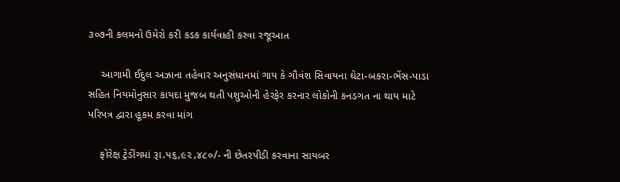૩૦૭ની કલમનો ઉમેરો કરી કડક કાર્યવાહી કરવા રજૂઆત

    આગામી ઈદુલ અઝાના તહેવાર અનુસંધાનમાં ગાય કે ગૌવંશ સિવાયના ઘેટા-બકરા-ભેંસ-પાડા સહિત નિયમોનુસાર કાયદા મુજબ થતી પશુઓની હેરફેર કરનાર લોકોની કનડગત ના થાય માટે પરિપત્ર દ્વારા હૂકમ કરવા માંગ

    ફોરેક્ષ ટ્રેડીંગમાં રૂા.૫૬,૯૨,૪૮૦/- ની છેતરપીડી કરવાના સાયબર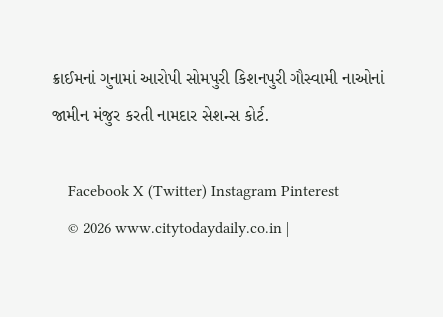ક્રાઈમનાં ગુનામાં આરોપી સોમપુરી કિશનપુરી ગૌસ્વામી નાઓનાં જામીન મંજુર કરતી નામદાર સેશન્સ કોર્ટ.

    Facebook X (Twitter) Instagram Pinterest
    © 2026 www.citytodaydaily.co.in |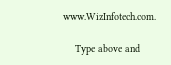www.WizInfotech.com.

    Type above and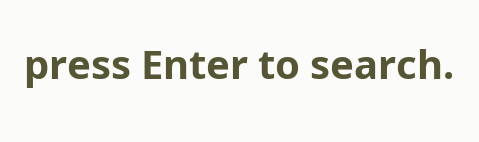press Enter to search.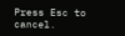Press Esc to cancel.